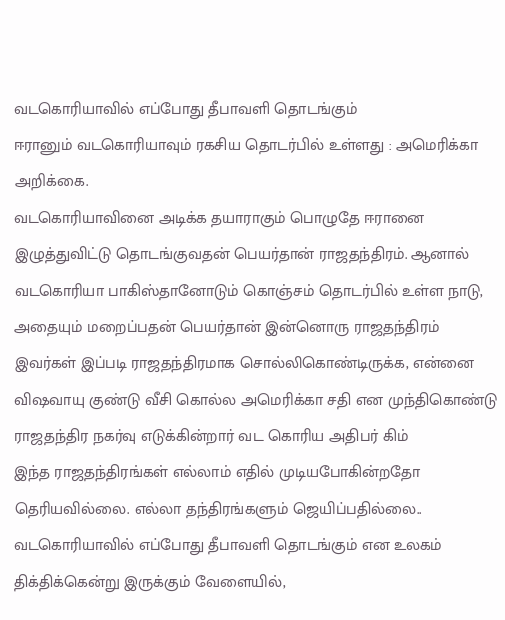வடகொரியாவில் எப்போது தீபாவளி தொடங்கும்
ஈரானும் வடகொரியாவும் ரகசிய தொடர்பில் உள்ளது : அமெரிக்கா அறிக்கை.
வடகொரியாவினை அடிக்க தயாராகும் பொழுதே ஈரானை இழுத்துவிட்டு தொடங்குவதன் பெயர்தான் ராஜதந்திரம். ஆனால் வடகொரியா பாகிஸ்தானோடும் கொஞ்சம் தொடர்பில் உள்ள நாடு, அதையும் மறைப்பதன் பெயர்தான் இன்னொரு ராஜதந்திரம்
இவர்கள் இப்படி ராஜதந்திரமாக சொல்லிகொண்டிருக்க, என்னை விஷவாயு குண்டு வீசி கொல்ல அமெரிக்கா சதி என முந்திகொண்டு ராஜதந்திர நகர்வு எடுக்கின்றார் வட கொரிய அதிபர் கிம்
இந்த ராஜதந்திரங்கள் எல்லாம் எதில் முடியபோகின்றதோ தெரியவில்லை. எல்லா தந்திரங்களும் ஜெயிப்பதில்லை..
வடகொரியாவில் எப்போது தீபாவளி தொடங்கும் என உலகம் திக்திக்கென்று இருக்கும் வேளையில்,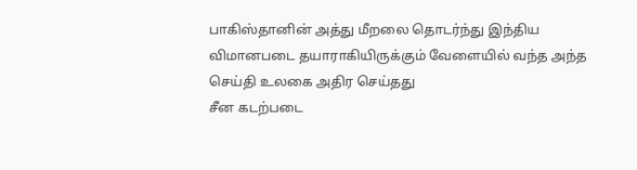பாகிஸ்தானின் அத்து மீறலை தொடர்ந்து இந்திய விமானபடை தயாராகியிருக்கும் வேளையில் வந்த அந்த செய்தி உலகை அதிர செய்தது
சீன கடற்படை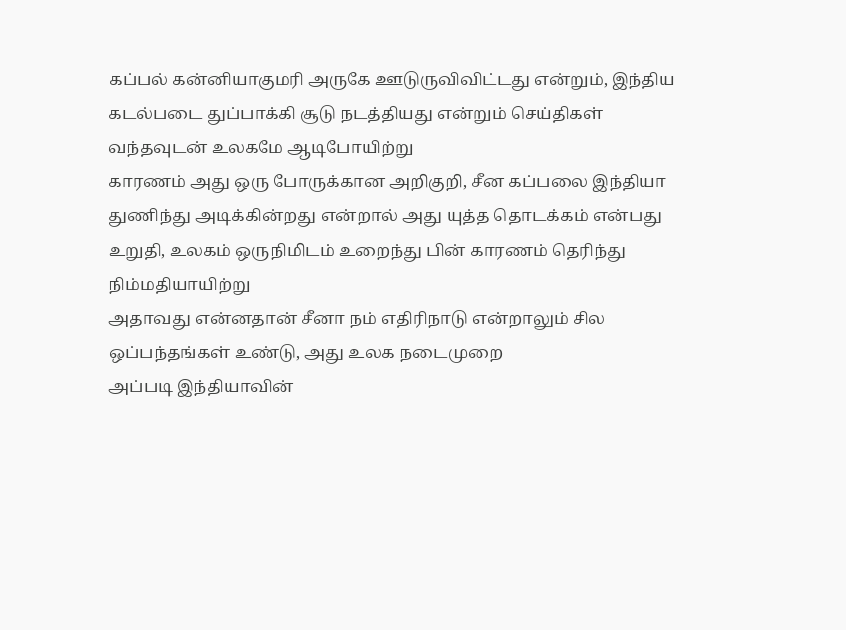கப்பல் கன்னியாகுமரி அருகே ஊடுருவிவிட்டது என்றும், இந்திய கடல்படை துப்பாக்கி சூடு நடத்தியது என்றும் செய்திகள் வந்தவுடன் உலகமே ஆடிபோயிற்று
காரணம் அது ஒரு போருக்கான அறிகுறி, சீன கப்பலை இந்தியா துணிந்து அடிக்கின்றது என்றால் அது யுத்த தொடக்கம் என்பது உறுதி, உலகம் ஒருநிமிடம் உறைந்து பின் காரணம் தெரிந்து நிம்மதியாயிற்று
அதாவது என்னதான் சீனா நம் எதிரிநாடு என்றாலும் சில ஒப்பந்தங்கள் உண்டு, அது உலக நடைமுறை
அப்படி இந்தியாவின்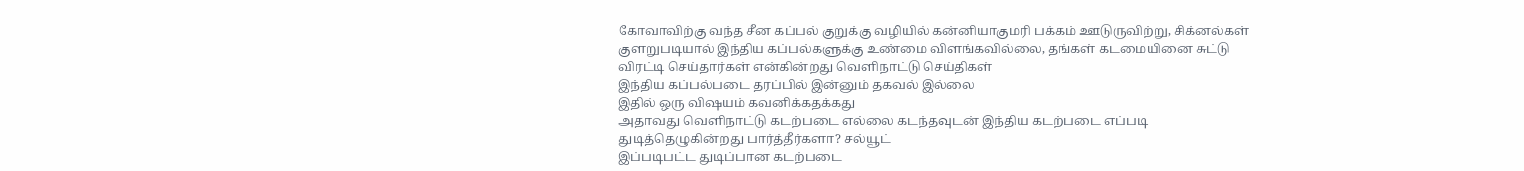கோவாவிற்கு வந்த சீன கப்பல் குறுக்கு வழியில் கன்னியாகுமரி பக்கம் ஊடுருவிற்று, சிக்னல்கள் குளறுபடியால் இந்திய கப்பல்களுக்கு உண்மை விளங்கவில்லை, தங்கள் கடமையினை சுட்டு விரட்டி செய்தார்கள் என்கின்றது வெளிநாட்டு செய்திகள்
இந்திய கப்பல்படை தரப்பில் இன்னும் தகவல் இல்லை
இதில் ஒரு விஷயம் கவனிக்கதக்கது
அதாவது வெளிநாட்டு கடற்படை எல்லை கடந்தவுடன் இந்திய கடற்படை எப்படி துடித்தெழுகின்றது பார்த்தீர்களா? சல்யூட்
இப்படிபட்ட துடிப்பான கடற்படை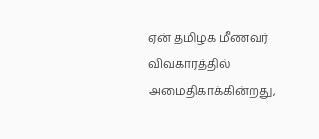ஏன் தமிழக மீணவர் விவகாரத்தில் அமைதிகாக்கின்றது,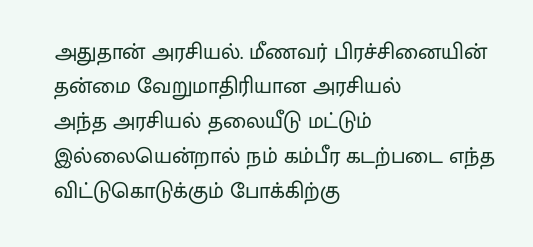அதுதான் அரசியல். மீணவர் பிரச்சினையின் தன்மை வேறுமாதிரியான அரசியல்
அந்த அரசியல் தலையீடு மட்டும் இல்லையென்றால் நம் கம்பீர கடற்படை எந்த விட்டுகொடுக்கும் போக்கிற்கு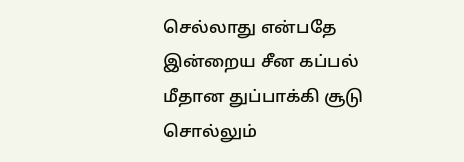செல்லாது என்பதே இன்றைய சீன கப்பல் மீதான துப்பாக்கி சூடு சொல்லும்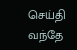செய்தி
வந்தே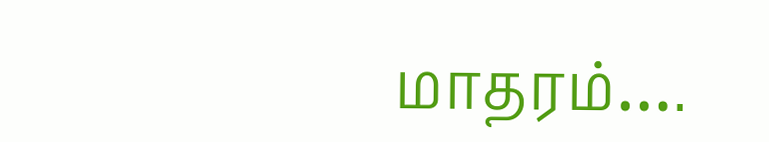மாதரம்….